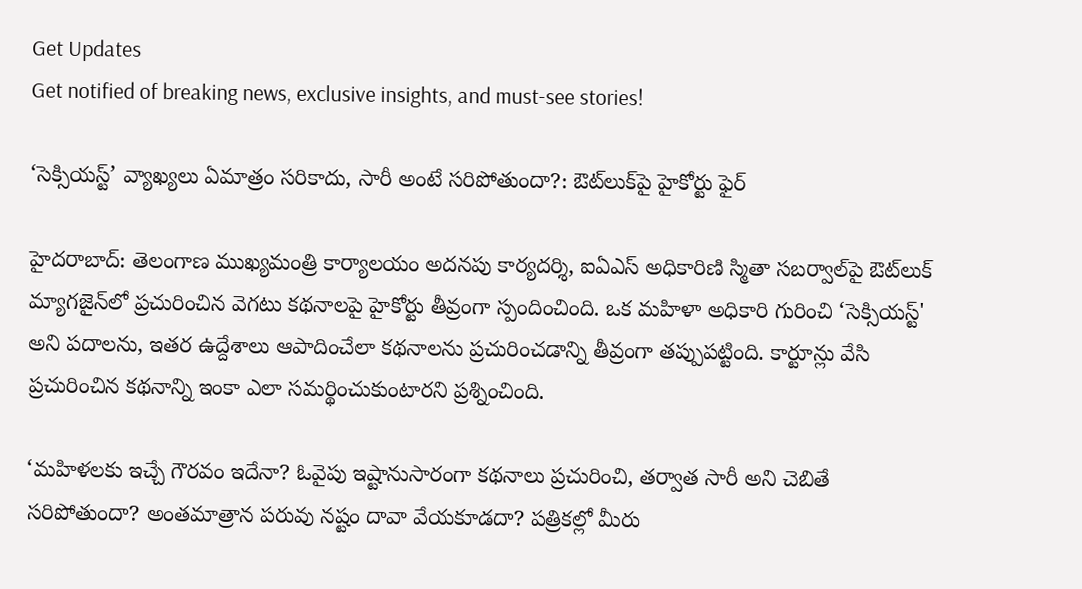Get Updates
Get notified of breaking news, exclusive insights, and must-see stories!

‘సెక్సియస్ట్’ వ్యాఖ్యలు ఏమాత్రం సరికాదు, సారీ అంటే సరిపోతుందా?: ఔట్‌లుక్‌పై హైకోర్టు ఫైర్

హైదరాబాద్: తెలంగాణ ముఖ్యమంత్రి కార్యాలయం అదనపు కార్యదర్శి, ఐఏఎస్ అధికారిణి స్మితా సబర్వాల్‌పై ఔట్‌లుక్ మ్యాగజైన్‌లో ప్రచురించిన వెగటు కథనాలపై హైకోర్టు తీవ్రంగా స్పందించింది. ఒక మహిళా అధికారి గురించి ‘సెక్సియస్ట్' అని పదాలను, ఇతర ఉద్దేశాలు ఆపాదించేలా కథనాలను ప్రచురించడాన్ని తీవ్రంగా తప్పుపట్టింది. కార్టూన్లు వేసి ప్రచురించిన కథనాన్ని ఇంకా ఎలా సమర్థించుకుంటారని ప్రశ్నించింది.

‘మహిళలకు ఇచ్చే గౌరవం ఇదేనా? ఓవైపు ఇష్టానుసారంగా కథనాలు ప్రచురించి, తర్వాత సారీ అని చెబితే సరిపోతుందా? అంతమాత్రాన పరువు నష్టం దావా వేయకూడదా? పత్రికల్లో మీరు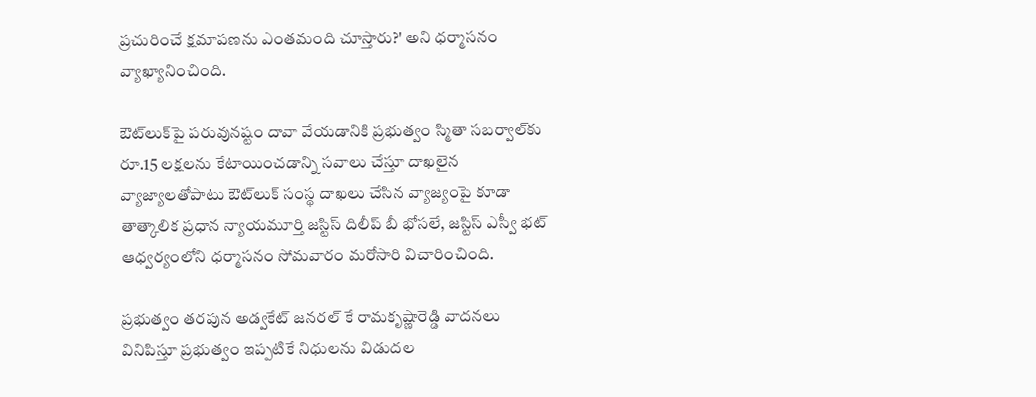ప్రచురించే క్షమాపణను ఎంతమంది చూస్తారు?' అని ధర్మాసనం వ్యాఖ్యానించింది.

ఔట్‌లుక్‌పై పరువునష్టం దావా వేయడానికి ప్రభుత్వం స్మితా సబర్వాల్‌కు రూ.15 లక్షలను కేటాయించడాన్ని సవాలు చేస్తూ దాఖలైన వ్యాజ్యాలతోపాటు ఔట్‌లుక్ సంస్థ దాఖలు చేసిన వ్యాజ్యంపై కూడా తాత్కాలిక ప్రధాన న్యాయమూర్తి జస్టిస్ దిలీప్ బీ భోసలే, జస్టిస్ ఎస్వీ భట్ ఆధ్వర్యంలోని ధర్మాసనం సోమవారం మరోసారి విచారించింది.

ప్రభుత్వం తరపున అడ్వకేట్ జనరల్ కే రామకృష్ణారెడ్డి వాదనలు వినిపిస్తూ ప్రభుత్వం ఇప్పటికే నిధులను విడుదల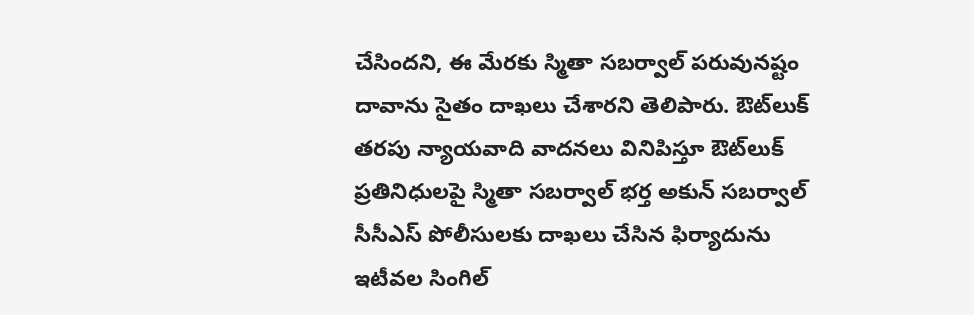చేసిందని, ఈ మేరకు స్మితా సబర్వాల్ పరువునష్టం దావాను సైతం దాఖలు చేశారని తెలిపారు. ఔట్‌లుక్ తరపు న్యాయవాది వాదనలు వినిపిస్తూ ఔట్‌లుక్ ప్రతినిధులపై స్మితా సబర్వాల్ భర్త అకున్ సబర్వాల్ సీసీఎస్ పోలీసులకు దాఖలు చేసిన ఫిర్యాదును ఇటీవల సింగిల్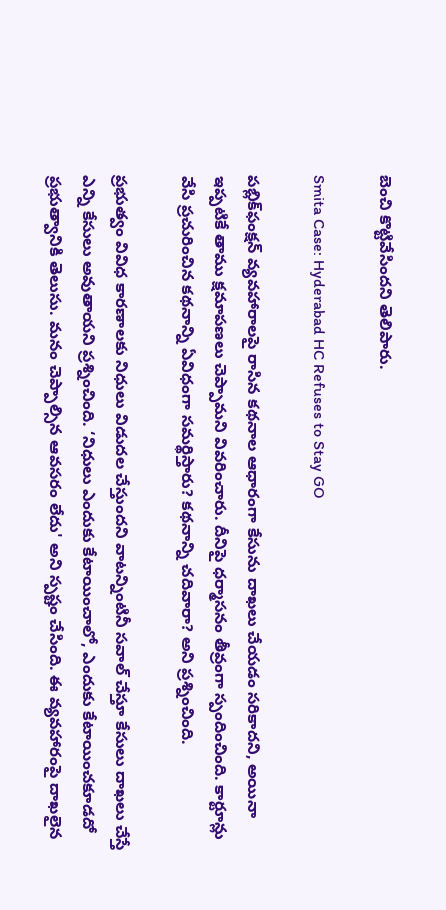బెంచి కొట్టివేసిందని తెలిపారు.

Smita Case: Hyderabad HC Refuses to Stay GO

పబ్లిక్‌ఫంక్షన్ వ్యవహారాలపై రాసిన కథనాల ఆధారంగా కేసును దాఖలు చేయడం సరికాదని, అయినా ఇప్పటికే తాము క్షమాపణలు చెప్పామని వివరించారు. దీనిపై ధర్మాసనం తీవ్రంగా స్పందించింది. కార్టూన్లు వేసి ప్రచురించిన కథనాన్ని ఏవిధంగా సమర్థిస్తారు? కథనాన్ని చదివారా? అని ప్రశ్నించింది.

ప్రభుత్వం వివిధ కారణాలకు నిధులు విడుదల చేస్తుందని వాటన్నింటినీ సవాల్ చేస్తూ కేసులు దాఖలు చేస్తే ఎన్ని కేసులు అవుతాయని ప్రశ్నించింది. ‘నిధులు ఎందుకు కేటాయించాలో, ఎందుకు కేటాయించకూడదో ప్రభుత్వానికి తెలుసు. మనం చెప్పాల్సిన ఆవసరం లేదు' అని స్పష్టం చేసింది. ఈ వ్యవహారంపై దాఖలైన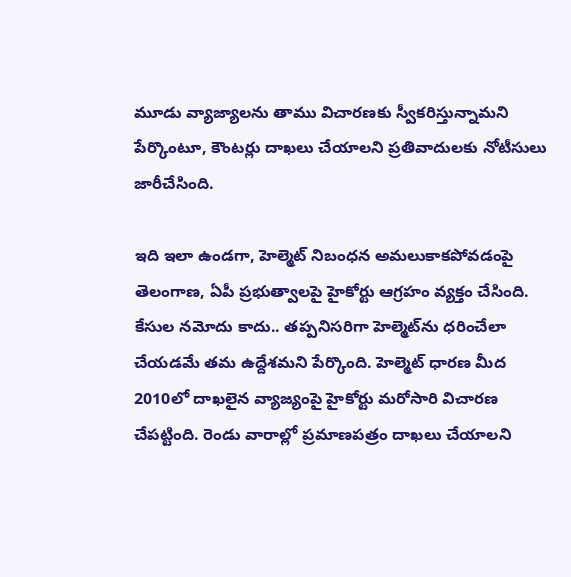మూడు వ్యాజ్యాలను తాము విచారణకు స్వీకరిస్తున్నామని పేర్కొంటూ, కౌంటర్లు దాఖలు చేయాలని ప్రతివాదులకు నోటీసులు జారీచేసింది.

ఇది ఇలా ఉండగా, హెల్మెట్ నిబంధన అమలుకాకపోవడంపై తెలంగాణ, ఏపీ ప్రభుత్వాలపై హైకోర్టు ఆగ్రహం వ్యక్తం చేసింది. కేసుల నమోదు కాదు.. తప్పనిసరిగా హెల్మెట్‌ను ధరించేలా చేయడమే తమ ఉద్దేశమని పేర్కొంది. హెల్మెట్ ధారణ మీద 2010లో దాఖలైన వ్యాజ్యంపై హైకోర్టు మరోసారి విచారణ చేపట్టింది. రెండు వారాల్లో ప్రమాణపత్రం దాఖలు చేయాలని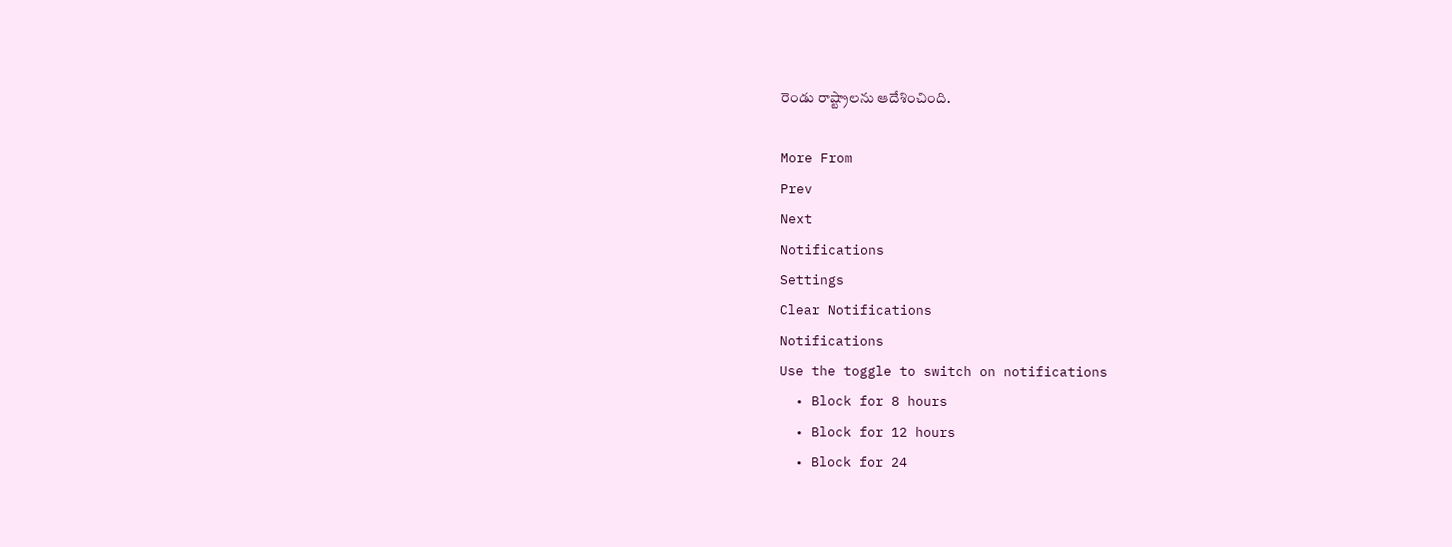రెండు రాష్ట్రాలను ఆదేశించింది.

More From
Prev
Next
Notifications
Settings
Clear Notifications
Notifications
Use the toggle to switch on notifications
  • Block for 8 hours
  • Block for 12 hours
  • Block for 24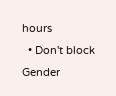hours
  • Don't block
Gender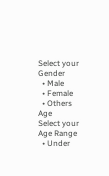Select your Gender
  • Male
  • Female
  • Others
Age
Select your Age Range
  • Under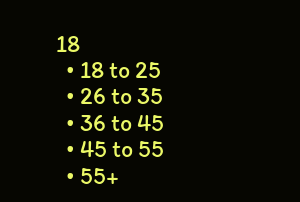18
  • 18 to 25
  • 26 to 35
  • 36 to 45
  • 45 to 55
  • 55+